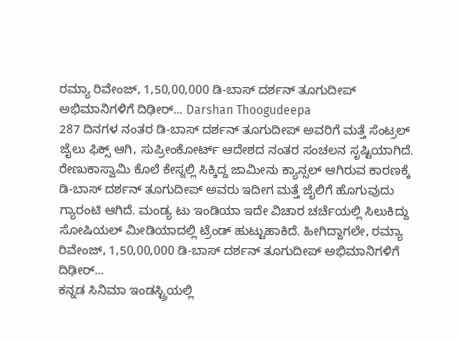ರಮ್ಯಾ ರಿವೇಂಜ್, 1,50,00,000 ಡಿ-ಬಾಸ್ ದರ್ಶನ್ ತೂಗುದೀಪ್ ಅಭಿಮಾನಿಗಳಿಗೆ ದಿಢೀರ್... Darshan Thoogudeepa
287 ದಿನಗಳ ನಂತರ ಡಿ-ಬಾಸ್ ದರ್ಶನ್ ತೂಗುದೀಪ್ ಅವರಿಗೆ ಮತ್ತೆ ಸೆಂಟ್ರಲ್ ಜೈಲು ಫಿಕ್ಸ್ ಆಗಿ, ಸುಪ್ರೀಂಕೋರ್ಟ್ ಆದೇಶದ ನಂತರ ಸಂಚಲನ ಸೃಷ್ಟಿಯಾಗಿದೆ. ರೇಣುಕಾಸ್ವಾಮಿ ಕೊಲೆ ಕೇಸ್ನಲ್ಲಿ ಸಿಕ್ಕಿದ್ದ ಜಾಮೀನು ಕ್ಯಾನ್ಸಲ್ ಆಗಿರುವ ಕಾರಣಕ್ಕೆ ಡಿ-ಬಾಸ್ ದರ್ಶನ್ ತೂಗುದೀಪ್ ಅವರು ಇದೀಗ ಮತ್ತೆ ಜೈಲಿಗೆ ಹೊಗುವುದು ಗ್ಯಾರಂಟಿ ಆಗಿದೆ. ಮಂಡ್ಯ ಟು ಇಂಡಿಯಾ ಇದೇ ವಿಚಾರ ಚರ್ಚೆಯಲ್ಲಿ ಸಿಲುಕಿದ್ದು ಸೋಷಿಯಲ್ ಮೀಡಿಯಾದಲ್ಲಿ ಟ್ರೆಂಡ್ ಹುಟ್ಟುಹಾಕಿದೆ. ಹೀಗಿದ್ದಾಗಲೇ, ರಮ್ಯಾ ರಿವೇಂಜ್, 1,50,00,000 ಡಿ-ಬಾಸ್ ದರ್ಶನ್ ತೂಗುದೀಪ್ ಅಭಿಮಾನಿಗಳಿಗೆ ದಿಢೀರ್...
ಕನ್ನಡ ಸಿನಿಮಾ ಇಂಡಸ್ಟ್ರಿಯಲ್ಲಿ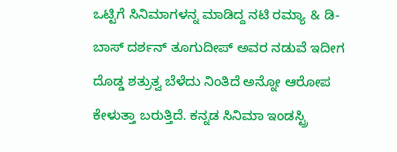ಒಟ್ಟಿಗೆ ಸಿನಿಮಾಗಳನ್ನ ಮಾಡಿದ್ದ ನಟಿ ರಮ್ಯಾ & ಡಿ-ಬಾಸ್ ದರ್ಶನ್ ತೂಗುದೀಪ್ ಅವರ ನಡುವೆ ಇದೀಗ ದೊಡ್ಡ ಶತ್ರುತ್ವ ಬೆಳೆದು ನಿಂತಿದೆ ಅನ್ನೋ ಆರೋಪ ಕೇಳುತ್ತಾ ಬರುತ್ತಿದೆ. ಕನ್ನಡ ಸಿನಿಮಾ ಇಂಡಸ್ಟ್ರಿ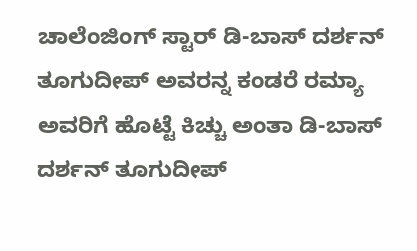ಚಾಲೆಂಜಿಂಗ್ ಸ್ಟಾರ್ ಡಿ-ಬಾಸ್ ದರ್ಶನ್ ತೂಗುದೀಪ್ ಅವರನ್ನ ಕಂಡರೆ ರಮ್ಯಾ ಅವರಿಗೆ ಹೊಟ್ಟೆ ಕಿಚ್ಚು ಅಂತಾ ಡಿ-ಬಾಸ್ ದರ್ಶನ್ ತೂಗುದೀಪ್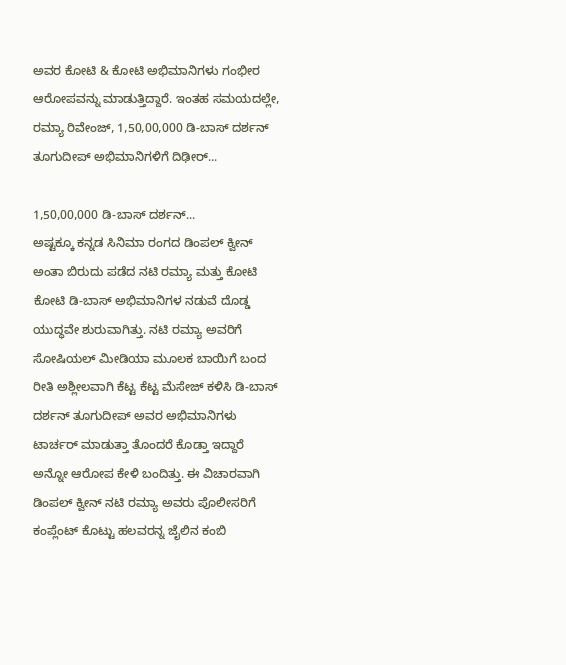ಅವರ ಕೋಟಿ & ಕೋಟಿ ಅಭಿಮಾನಿಗಳು ಗಂಭೀರ ಆರೋಪವನ್ನು ಮಾಡುತ್ತಿದ್ದಾರೆ. ಇಂತಹ ಸಮಯದಲ್ಲೇ, ರಮ್ಯಾ ರಿವೇಂಜ್, 1,50,00,000 ಡಿ-ಬಾಸ್ ದರ್ಶನ್ ತೂಗುದೀಪ್ ಅಭಿಮಾನಿಗಳಿಗೆ ದಿಢೀರ್...

1,50,00,000 ಡಿ-ಬಾಸ್ ದರ್ಶನ್...
ಅಷ್ಟಕ್ಕೂ ಕನ್ನಡ ಸಿನಿಮಾ ರಂಗದ ಡಿಂಪಲ್ ಕ್ವೀನ್ ಅಂತಾ ಬಿರುದು ಪಡೆದ ನಟಿ ರಮ್ಯಾ ಮತ್ತು ಕೋಟಿ ಕೋಟಿ ಡಿ-ಬಾಸ್ ಅಭಿಮಾನಿಗಳ ನಡುವೆ ದೊಡ್ಡ ಯುದ್ಧವೇ ಶುರುವಾಗಿತ್ತು. ನಟಿ ರಮ್ಯಾ ಅವರಿಗೆ ಸೋಷಿಯಲ್ ಮೀಡಿಯಾ ಮೂಲಕ ಬಾಯಿಗೆ ಬಂದ ರೀತಿ ಅಶ್ಲೀಲವಾಗಿ ಕೆಟ್ಟ ಕೆಟ್ಟ ಮೆಸೇಜ್ ಕಳಿಸಿ ಡಿ-ಬಾಸ್ ದರ್ಶನ್ ತೂಗುದೀಪ್ ಅವರ ಅಭಿಮಾನಿಗಳು ಟಾರ್ಚರ್ ಮಾಡುತ್ತಾ ತೊಂದರೆ ಕೊಡ್ತಾ ಇದ್ದಾರೆ ಅನ್ನೋ ಆರೋಪ ಕೇಳಿ ಬಂದಿತ್ತು. ಈ ವಿಚಾರವಾಗಿ ಡಿಂಪಲ್ ಕ್ವೀನ್ ನಟಿ ರಮ್ಯಾ ಅವರು ಪೊಲೀಸರಿಗೆ ಕಂಪ್ಲೆಂಟ್ ಕೊಟ್ಟು ಹಲವರನ್ನ ಜೈಲಿನ ಕಂಬಿ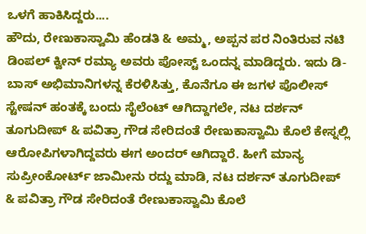ಒಳಗೆ ಹಾಕಿಸಿದ್ದರು....
ಹೌದು, ರೇಣುಕಾಸ್ವಾಮಿ ಹೆಂಡತಿ & ಅಮ್ಮ, ಅಪ್ಪನ ಪರ ನಿಂತಿರುವ ನಟಿ ಡಿಂಪಲ್ ಕ್ವೀನ್ ರಮ್ಯಾ ಅವರು ಪೋಸ್ಟ್ ಒಂದನ್ನ ಮಾಡಿದ್ದರು. ಇದು ಡಿ-ಬಾಸ್ ಅಭಿಮಾನಿಗಳನ್ನ ಕೆರಳಿಸಿತ್ತು, ಕೊನೆಗೂ ಈ ಜಗಳ ಪೊಲೀಸ್ ಸ್ಟೇಷನ್ ಹಂತಕ್ಕೆ ಬಂದು ಸೈಲೆಂಟ್ ಆಗಿದ್ದಾಗಲೇ, ನಟ ದರ್ಶನ್ ತೂಗುದೀಪ್ & ಪವಿತ್ರಾ ಗೌಡ ಸೇರಿದಂತೆ ರೇಣುಕಾಸ್ವಾಮಿ ಕೊಲೆ ಕೇಸ್ನಲ್ಲಿ ಆರೋಪಿಗಳಾಗಿದ್ದವರು ಈಗ ಅಂದರ್ ಆಗಿದ್ದಾರೆ. ಹೀಗೆ ಮಾನ್ಯ ಸುಪ್ರೀಂಕೋರ್ಟ್ ಜಾಮೀನು ರದ್ದು ಮಾಡಿ, ನಟ ದರ್ಶನ್ ತೂಗುದೀಪ್ & ಪವಿತ್ರಾ ಗೌಡ ಸೇರಿದಂತೆ ರೇಣುಕಾಸ್ವಾಮಿ ಕೊಲೆ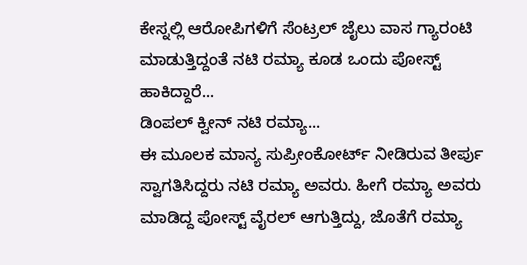ಕೇಸ್ನಲ್ಲಿ ಆರೋಪಿಗಳಿಗೆ ಸೆಂಟ್ರಲ್ ಜೈಲು ವಾಸ ಗ್ಯಾರಂಟಿ ಮಾಡುತ್ತಿದ್ದಂತೆ ನಟಿ ರಮ್ಯಾ ಕೂಡ ಒಂದು ಪೋಸ್ಟ್ ಹಾಕಿದ್ದಾರೆ...
ಡಿಂಪಲ್ ಕ್ವೀನ್ ನಟಿ ರಮ್ಯಾ...
ಈ ಮೂಲಕ ಮಾನ್ಯ ಸುಪ್ರೀಂಕೋರ್ಟ್ ನೀಡಿರುವ ತೀರ್ಪು ಸ್ವಾಗತಿಸಿದ್ದರು ನಟಿ ರಮ್ಯಾ ಅವರು. ಹೀಗೆ ರಮ್ಯಾ ಅವರು ಮಾಡಿದ್ದ ಪೋಸ್ಟ್ ವೈರಲ್ ಆಗುತ್ತಿದ್ದು, ಜೊತೆಗೆ ರಮ್ಯಾ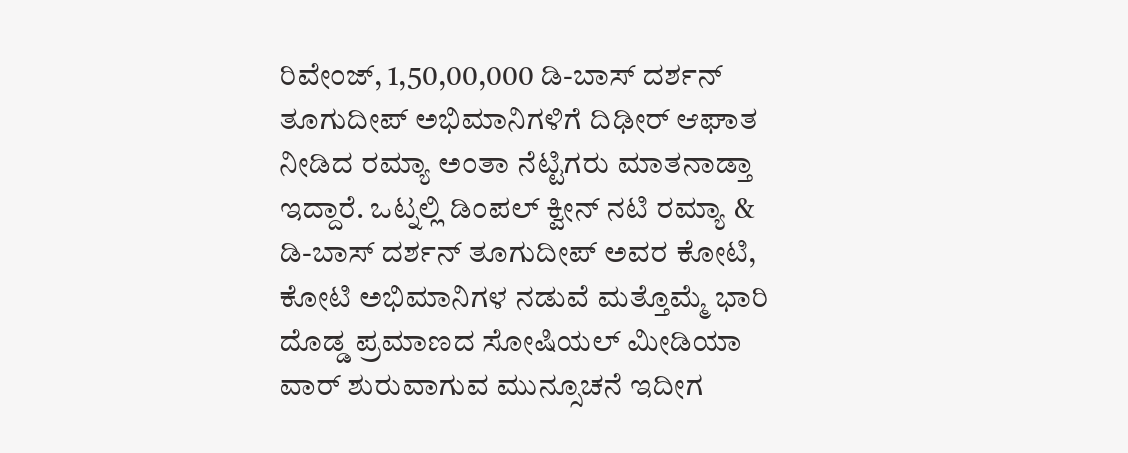ರಿವೇಂಜ್, 1,50,00,000 ಡಿ-ಬಾಸ್ ದರ್ಶನ್ ತೂಗುದೀಪ್ ಅಭಿಮಾನಿಗಳಿಗೆ ದಿಢೀರ್ ಆಘಾತ ನೀಡಿದ ರಮ್ಯಾ ಅಂತಾ ನೆಟ್ಟಿಗರು ಮಾತನಾಡ್ತಾ ಇದ್ದಾರೆ. ಒಟ್ನಲ್ಲಿ ಡಿಂಪಲ್ ಕ್ವೀನ್ ನಟಿ ರಮ್ಯಾ & ಡಿ-ಬಾಸ್ ದರ್ಶನ್ ತೂಗುದೀಪ್ ಅವರ ಕೋಟಿ, ಕೋಟಿ ಅಭಿಮಾನಿಗಳ ನಡುವೆ ಮತ್ತೊಮ್ಮೆ ಭಾರಿ ದೊಡ್ಡ ಪ್ರಮಾಣದ ಸೋಷಿಯಲ್ ಮೀಡಿಯಾ ವಾರ್ ಶುರುವಾಗುವ ಮುನ್ಸೂಚನೆ ಇದೀಗ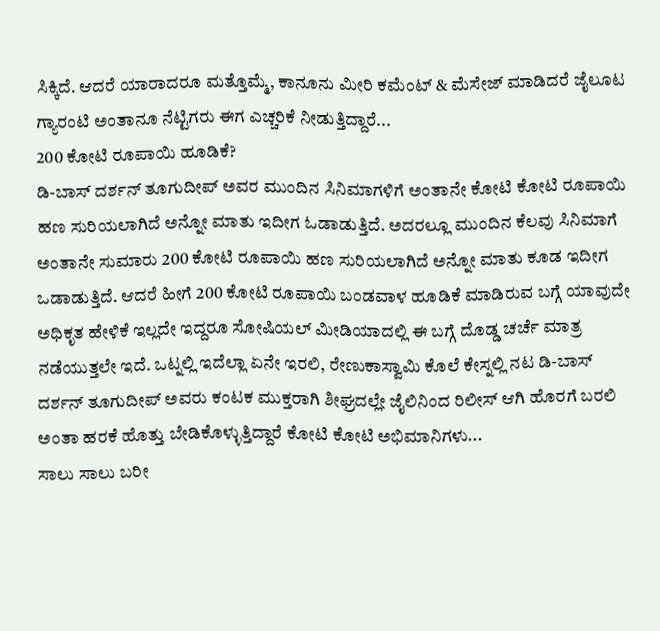ಸಿಕ್ಕಿದೆ. ಆದರೆ ಯಾರಾದರೂ ಮತ್ತೊಮ್ಮೆ, ಕಾನೂನು ಮೀರಿ ಕಮೆಂಟ್ & ಮೆಸೇಜ್ ಮಾಡಿದರೆ ಜೈಲೂಟ ಗ್ಯಾರಂಟಿ ಅಂತಾನೂ ನೆಟ್ಟಿಗರು ಈಗ ಎಚ್ಚರಿಕೆ ನೀಡುತ್ತಿದ್ದಾರೆ...
200 ಕೋಟಿ ರೂಪಾಯಿ ಹೂಡಿಕೆ?
ಡಿ-ಬಾಸ್ ದರ್ಶನ್ ತೂಗುದೀಪ್ ಅವರ ಮುಂದಿನ ಸಿನಿಮಾಗಳಿಗೆ ಅಂತಾನೇ ಕೋಟಿ ಕೋಟಿ ರೂಪಾಯಿ ಹಣ ಸುರಿಯಲಾಗಿದೆ ಅನ್ನೋ ಮಾತು ಇದೀಗ ಓಡಾಡುತ್ತಿದೆ. ಅದರಲ್ಲೂ ಮುಂದಿನ ಕೆಲವು ಸಿನಿಮಾಗೆ ಅಂತಾನೇ ಸುಮಾರು 200 ಕೋಟಿ ರೂಪಾಯಿ ಹಣ ಸುರಿಯಲಾಗಿದೆ ಅನ್ನೋ ಮಾತು ಕೂಡ ಇದೀಗ ಒಡಾಡುತ್ತಿದೆ. ಆದರೆ ಹೀಗೆ 200 ಕೋಟಿ ರೂಪಾಯಿ ಬಂಡವಾಳ ಹೂಡಿಕೆ ಮಾಡಿರುವ ಬಗ್ಗೆ ಯಾವುದೇ ಅಧಿಕೃತ ಹೇಳಿಕೆ ಇಲ್ಲದೇ ಇದ್ದರೂ ಸೋಷಿಯಲ್ ಮೀಡಿಯಾದಲ್ಲಿ ಈ ಬಗ್ಗೆ ದೊಡ್ಡ ಚರ್ಚೆ ಮಾತ್ರ ನಡೆಯುತ್ತಲೇ ಇದೆ. ಒಟ್ನಲ್ಲಿ ಇದೆಲ್ಲಾ ಏನೇ ಇರಲಿ, ರೇಣುಕಾಸ್ವಾಮಿ ಕೊಲೆ ಕೇಸ್ನಲ್ಲಿ ನಟ ಡಿ-ಬಾಸ್ ದರ್ಶನ್ ತೂಗುದೀಪ್ ಅವರು ಕಂಟಕ ಮುಕ್ತರಾಗಿ ಶೀಘ್ರದಲ್ಲೇ ಜೈಲಿನಿಂದ ರಿಲೀಸ್ ಆಗಿ ಹೊರಗೆ ಬರಲಿ ಅಂತಾ ಹರಕೆ ಹೊತ್ತು ಬೇಡಿಕೊಳ್ಳುತ್ತಿದ್ದಾರೆ ಕೋಟಿ ಕೋಟಿ ಅಭಿಮಾನಿಗಳು...
ಸಾಲು ಸಾಲು ಬರೀ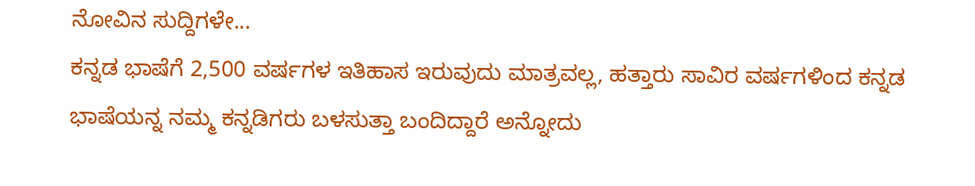ನೋವಿನ ಸುದ್ದಿಗಳೇ...
ಕನ್ನಡ ಭಾಷೆಗೆ 2,500 ವರ್ಷಗಳ ಇತಿಹಾಸ ಇರುವುದು ಮಾತ್ರವಲ್ಲ, ಹತ್ತಾರು ಸಾವಿರ ವರ್ಷಗಳಿಂದ ಕನ್ನಡ ಭಾಷೆಯನ್ನ ನಮ್ಮ ಕನ್ನಡಿಗರು ಬಳಸುತ್ತಾ ಬಂದಿದ್ದಾರೆ ಅನ್ನೋದು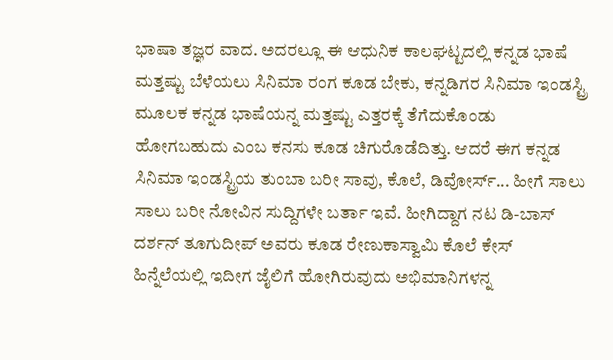ಭಾಷಾ ತಜ್ಞರ ವಾದ. ಅದರಲ್ಲೂ ಈ ಆಧುನಿಕ ಕಾಲಘಟ್ಟದಲ್ಲಿ ಕನ್ನಡ ಭಾಷೆ ಮತ್ತಷ್ಟು ಬೆಳೆಯಲು ಸಿನಿಮಾ ರಂಗ ಕೂಡ ಬೇಕು, ಕನ್ನಡಿಗರ ಸಿನಿಮಾ ಇಂಡಸ್ಟ್ರಿ ಮೂಲಕ ಕನ್ನಡ ಭಾಷೆಯನ್ನ ಮತ್ತಷ್ಟು ಎತ್ತರಕ್ಕೆ ತೆಗೆದುಕೊಂಡು ಹೋಗಬಹುದು ಎಂಬ ಕನಸು ಕೂಡ ಚಿಗುರೊಡೆದಿತ್ತು. ಆದರೆ ಈಗ ಕನ್ನಡ ಸಿನಿಮಾ ಇಂಡಸ್ಟ್ರಿಯ ತುಂಬಾ ಬರೀ ಸಾವು, ಕೊಲೆ, ಡಿವೋರ್ಸ್... ಹೀಗೆ ಸಾಲು ಸಾಲು ಬರೀ ನೋವಿನ ಸುದ್ದಿಗಳೇ ಬರ್ತಾ ಇವೆ. ಹೀಗಿದ್ದಾಗ ನಟ ಡಿ-ಬಾಸ್ ದರ್ಶನ್ ತೂಗುದೀಪ್ ಅವರು ಕೂಡ ರೇಣುಕಾಸ್ವಾಮಿ ಕೊಲೆ ಕೇಸ್ ಹಿನ್ನೆಲೆಯಲ್ಲಿ ಇದೀಗ ಜೈಲಿಗೆ ಹೋಗಿರುವುದು ಅಭಿಮಾನಿಗಳನ್ನ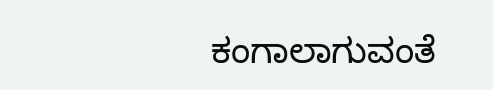ಕಂಗಾಲಾಗುವಂತೆ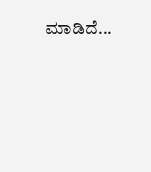ಮಾಡಿದೆ...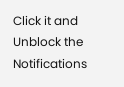Click it and Unblock the Notifications